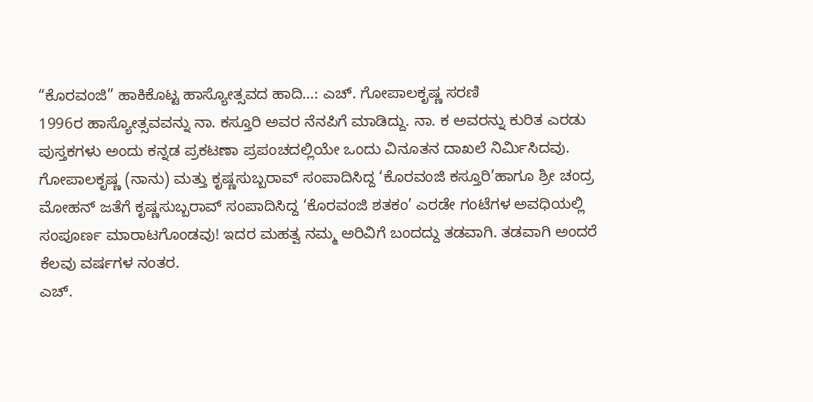“ಕೊರವಂಜಿ” ಹಾಕಿಕೊಟ್ಟ ಹಾಸ್ಯೋತ್ಸವದ ಹಾದಿ…: ಎಚ್. ಗೋಪಾಲಕೃಷ್ಣ ಸರಣಿ
1996ರ ಹಾಸ್ಯೋತ್ಸವವನ್ನು ನಾ. ಕಸ್ತೂರಿ ಅವರ ನೆನಪಿಗೆ ಮಾಡಿದ್ದು. ನಾ. ಕ ಅವರನ್ನು ಕುರಿತ ಎರಡು ಪುಸ್ತಕಗಳು ಅಂದು ಕನ್ನಡ ಪ್ರಕಟಣಾ ಪ್ರಪಂಚದಲ್ಲಿಯೇ ಒಂದು ವಿನೂತನ ದಾಖಲೆ ನಿರ್ಮಿಸಿದವು. ಗೋಪಾಲಕೃಷ್ಣ (ನಾನು) ಮತ್ತು ಕೃಷ್ಣಸುಬ್ಬರಾವ್ ಸಂಪಾದಿಸಿದ್ದ ‘ಕೊರವಂಜಿ ಕಸ್ತೂರಿ’ಹಾಗೂ ಶ್ರೀ ಚಂದ್ರ ಮೋಹನ್ ಜತೆಗೆ ಕೃಷ್ಣಸುಬ್ಬರಾವ್ ಸಂಪಾದಿಸಿದ್ದ ‘ಕೊರವಂಜಿ ಶತಕಂ’ ಎರಡೇ ಗಂಟೆಗಳ ಅವಧಿಯಲ್ಲಿ ಸಂಪೂರ್ಣ ಮಾರಾಟಗೊಂಡವು! ಇದರ ಮಹತ್ವ ನಮ್ಮ ಅರಿವಿಗೆ ಬಂದದ್ದು ತಡವಾಗಿ. ತಡವಾಗಿ ಅಂದರೆ ಕೆಲವು ವರ್ಷಗಳ ನಂತರ.
ಎಚ್.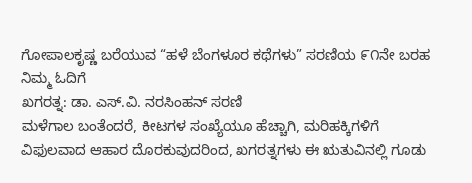ಗೋಪಾಲಕೃಷ್ಣ ಬರೆಯುವ “ಹಳೆ ಬೆಂಗಳೂರ ಕಥೆಗಳು” ಸರಣಿಯ ೯೧ನೇ ಬರಹ ನಿಮ್ಮ ಓದಿಗೆ
ಖಗರತ್ನ: ಡಾ. ಎಸ್.ವಿ. ನರಸಿಂಹನ್ ಸರಣಿ
ಮಳೆಗಾಲ ಬಂತೆಂದರೆ, ಕೀಟಗಳ ಸಂಖ್ಯೆಯೂ ಹೆಚ್ಚಾಗಿ, ಮರಿಹಕ್ಕಿಗಳಿಗೆ ವಿಫುಲವಾದ ಆಹಾರ ದೊರಕುವುದರಿಂದ, ಖಗರತ್ನಗಳು ಈ ಋತುವಿನಲ್ಲಿ ಗೂಡು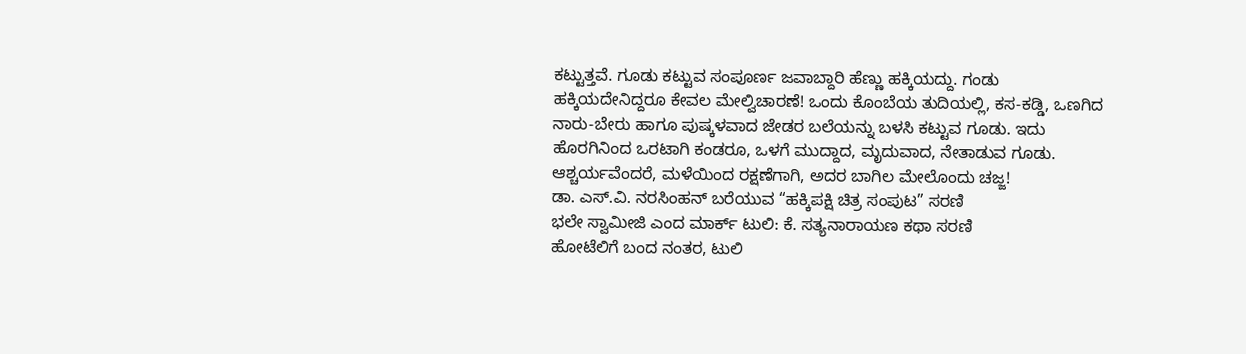ಕಟ್ಟುತ್ತವೆ. ಗೂಡು ಕಟ್ಟುವ ಸಂಪೂರ್ಣ ಜವಾಬ್ದಾರಿ ಹೆಣ್ಣು ಹಕ್ಕಿಯದ್ದು. ಗಂಡು ಹಕ್ಕಿಯದೇನಿದ್ದರೂ ಕೇವಲ ಮೇಲ್ವಿಚಾರಣೆ! ಒಂದು ಕೊಂಬೆಯ ತುದಿಯಲ್ಲಿ, ಕಸ-ಕಡ್ಡಿ, ಒಣಗಿದ ನಾರು-ಬೇರು ಹಾಗೂ ಪುಷ್ಕಳವಾದ ಜೇಡರ ಬಲೆಯನ್ನು ಬಳಸಿ ಕಟ್ಟುವ ಗೂಡು. ಇದು ಹೊರಗಿನಿಂದ ಒರಟಾಗಿ ಕಂಡರೂ, ಒಳಗೆ ಮುದ್ದಾದ, ಮೃದುವಾದ, ನೇತಾಡುವ ಗೂಡು. ಆಶ್ಚರ್ಯವೆಂದರೆ, ಮಳೆಯಿಂದ ರಕ್ಷಣೆಗಾಗಿ, ಅದರ ಬಾಗಿಲ ಮೇಲೊಂದು ಚಜ್ಜ!
ಡಾ. ಎಸ್.ವಿ. ನರಸಿಂಹನ್ ಬರೆಯುವ “ಹಕ್ಕಿಪಕ್ಷಿ ಚಿತ್ರ ಸಂಪುಟ” ಸರಣಿ
ಭಲೇ ಸ್ವಾಮೀಜಿ ಎಂದ ಮಾರ್ಕ್ ಟುಲಿ: ಕೆ. ಸತ್ಯನಾರಾಯಣ ಕಥಾ ಸರಣಿ
ಹೋಟೆಲಿಗೆ ಬಂದ ನಂತರ, ಟುಲಿ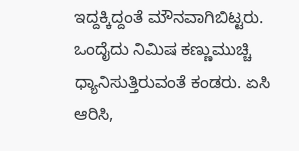ಇದ್ದಕ್ಕಿದ್ದಂತೆ ಮೌನವಾಗಿಬಿಟ್ಟರು. ಒಂದೈದು ನಿಮಿಷ ಕಣ್ಣುಮುಚ್ಚಿ ಧ್ಯಾನಿಸುತ್ತಿರುವಂತೆ ಕಂಡರು. ಏಸಿ ಆರಿಸಿ,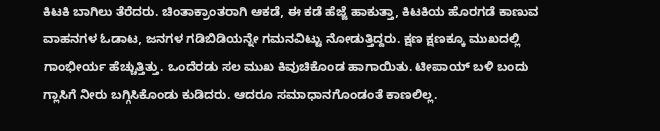ಕಿಟಕಿ ಬಾಗಿಲು ತೆರೆದರು. ಚಿಂತಾಕ್ರಾಂತರಾಗಿ ಆಕಡೆ, ಈ ಕಡೆ ಹೆಜ್ಜೆ ಹಾಕುತ್ತಾ, ಕಿಟಕಿಯ ಹೊರಗಡೆ ಕಾಣುವ ವಾಹನಗಳ ಓಡಾಟ, ಜನಗಳ ಗಡಿಬಿಡಿಯನ್ನೇ ಗಮನವಿಟ್ಟು ನೋಡುತ್ತಿದ್ದರು. ಕ್ಷಣ ಕ್ಷಣಕ್ಕೂ ಮುಖದಲ್ಲಿ ಗಾಂಭೀರ್ಯ ಹೆಚ್ಚುತ್ತಿತ್ತು. ಒಂದೆರಡು ಸಲ ಮುಖ ಕಿವುಚಿಕೊಂಡ ಹಾಗಾಯಿತು. ಟೀಪಾಯ್ ಬಳಿ ಬಂದು ಗ್ಲಾಸಿಗೆ ನೀರು ಬಗ್ಗಿಸಿಕೊಂಡು ಕುಡಿದರು. ಆದರೂ ಸಮಾಧಾನಗೊಂಡಂತೆ ಕಾಣಲಿಲ್ಲ.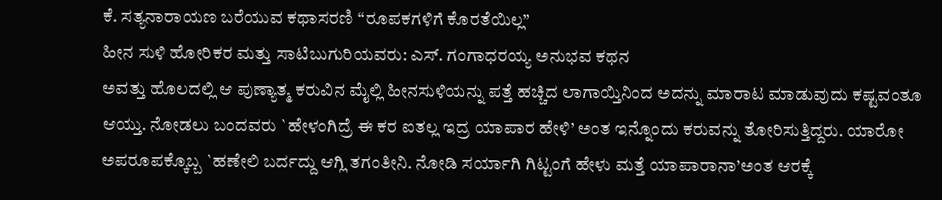ಕೆ. ಸತ್ಯನಾರಾಯಣ ಬರೆಯುವ ಕಥಾಸರಣಿ “ರೂಪಕಗಳಿಗೆ ಕೊರತೆಯಿಲ್ಲ”
ಹೀನ ಸುಳಿ ಹೋರಿಕರ ಮತ್ತು ಸಾಟಿಬುಗುರಿಯವರು: ಎಸ್. ಗಂಗಾಧರಯ್ಯ ಅನುಭವ ಕಥನ
ಅವತ್ತು ಹೊಲದಲ್ಲಿ ಆ ಪುಣ್ಯಾತ್ಮ ಕರುವಿನ ಮೈಲ್ಲಿ ಹೀನಸುಳಿಯನ್ನು ಪತ್ತೆ ಹಚ್ಚಿದ ಲಾಗಾಯ್ತಿನಿಂದ ಅದನ್ನು ಮಾರಾಟ ಮಾಡುವುದು ಕಷ್ಟವಂತೂ ಆಯ್ತು. ನೋಡಲು ಬಂದವರು `ಹೇಳಂಗಿದ್ರೆ ಈ ಕರ ಐತಲ್ಲ ಇದ್ರ ಯಾಪಾರ ಹೇಳಿ’ ಅಂತ ಇನ್ನೊಂದು ಕರುವನ್ನು ತೋರಿಸುತ್ತಿದ್ದರು. ಯಾರೋ ಅಪರೂಪಕ್ಕೊಬ್ಬ `ಹಣೇಲಿ ಬರ್ದದ್ದು ಆಗ್ಲಿ ತಗಂತೀನಿ. ನೋಡಿ ಸರ್ಯಾಗಿ ಗಿಟ್ಟಂಗೆ ಹೇಳು ಮತ್ತೆ ಯಾಪಾರಾನಾ’ಅಂತ ಆರಕ್ಕೆ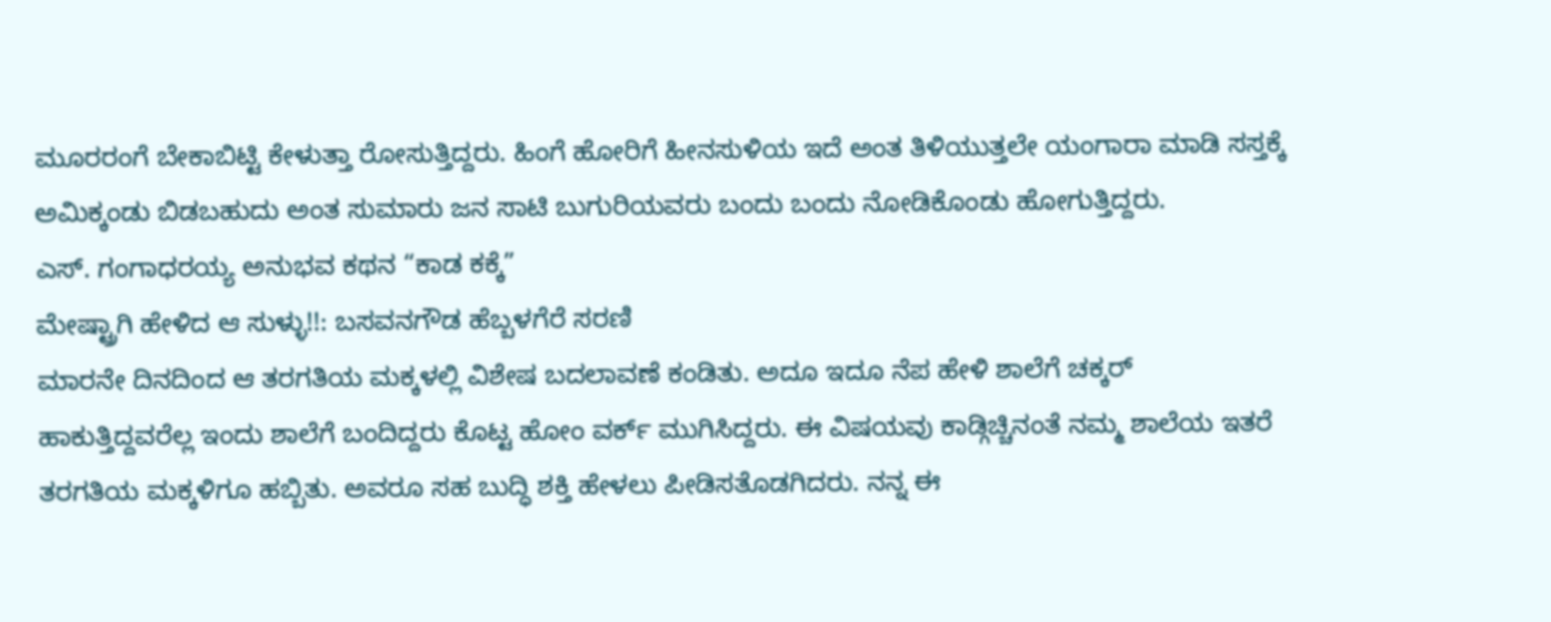ಮೂರರಂಗೆ ಬೇಕಾಬಿಟ್ಟಿ ಕೇಳುತ್ತಾ ರೋಸುತ್ತಿದ್ದರು. ಹಿಂಗೆ ಹೋರಿಗೆ ಹೀನಸುಳಿಯ ಇದೆ ಅಂತ ತಿಳಿಯುತ್ತಲೇ ಯಂಗಾರಾ ಮಾಡಿ ಸಸ್ತಕ್ಕೆ ಅಮಿಕ್ಕಂಡು ಬಿಡಬಹುದು ಅಂತ ಸುಮಾರು ಜನ ಸಾಟಿ ಬುಗುರಿಯವರು ಬಂದು ಬಂದು ನೋಡಿಕೊಂಡು ಹೋಗುತ್ತಿದ್ದರು.
ಎಸ್. ಗಂಗಾಧರಯ್ಯ ಅನುಭವ ಕಥನ “ಕಾಡ ಕಕ್ಕೆ”
ಮೇಷ್ಟ್ರಾಗಿ ಹೇಳಿದ ಆ ಸುಳ್ಳು!!: ಬಸವನಗೌಡ ಹೆಬ್ಬಳಗೆರೆ ಸರಣಿ
ಮಾರನೇ ದಿನದಿಂದ ಆ ತರಗತಿಯ ಮಕ್ಕಳಲ್ಲಿ ವಿಶೇಷ ಬದಲಾವಣೆ ಕಂಡಿತು. ಅದೂ ಇದೂ ನೆಪ ಹೇಳಿ ಶಾಲೆಗೆ ಚಕ್ಕರ್ ಹಾಕುತ್ತಿದ್ದವರೆಲ್ಲ ಇಂದು ಶಾಲೆಗೆ ಬಂದಿದ್ದರು ಕೊಟ್ಟ ಹೋಂ ವರ್ಕ್ ಮುಗಿಸಿದ್ದರು. ಈ ವಿಷಯವು ಕಾಡ್ಗಿಚ್ಚಿನಂತೆ ನಮ್ಮ ಶಾಲೆಯ ಇತರೆ ತರಗತಿಯ ಮಕ್ಕಳಿಗೂ ಹಬ್ಬಿತು. ಅವರೂ ಸಹ ಬುದ್ಧಿ ಶಕ್ತಿ ಹೇಳಲು ಪೀಡಿಸತೊಡಗಿದರು. ನನ್ನ ಈ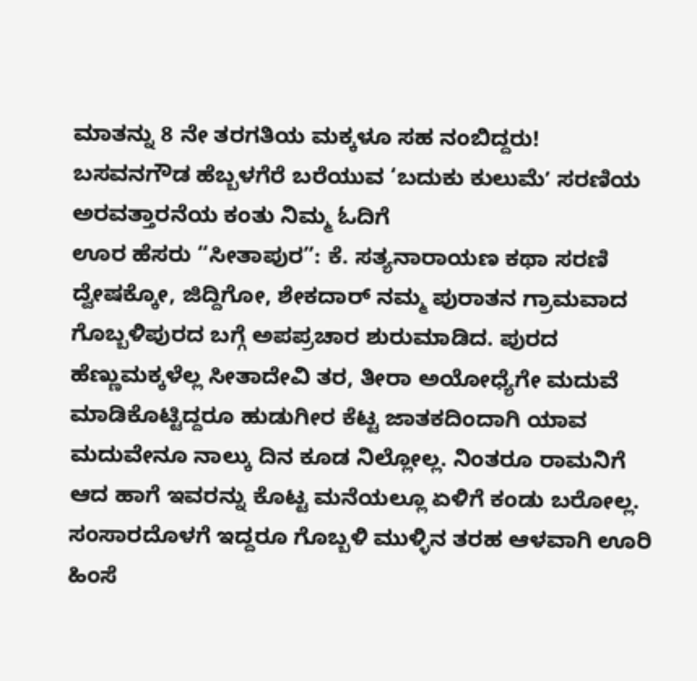ಮಾತನ್ನು 8 ನೇ ತರಗತಿಯ ಮಕ್ಕಳೂ ಸಹ ನಂಬಿದ್ದರು!
ಬಸವನಗೌಡ ಹೆಬ್ಬಳಗೆರೆ ಬರೆಯುವ ‘ಬದುಕು ಕುಲುಮೆʼ ಸರಣಿಯ ಅರವತ್ತಾರನೆಯ ಕಂತು ನಿಮ್ಮ ಓದಿಗೆ
ಊರ ಹೆಸರು “ಸೀತಾಪುರ”: ಕೆ. ಸತ್ಯನಾರಾಯಣ ಕಥಾ ಸರಣಿ
ದ್ವೇಷಕ್ಕೋ, ಜಿದ್ದಿಗೋ, ಶೇಕದಾರ್ ನಮ್ಮ ಪುರಾತನ ಗ್ರಾಮವಾದ ಗೊಬ್ಬಳಿಪುರದ ಬಗ್ಗೆ ಅಪಪ್ರಚಾರ ಶುರುಮಾಡಿದ. ಪುರದ ಹೆಣ್ಣುಮಕ್ಕಳೆಲ್ಲ ಸೀತಾದೇವಿ ತರ, ತೀರಾ ಅಯೋಧ್ಯೆಗೇ ಮದುವೆ ಮಾಡಿಕೊಟ್ಟಿದ್ದರೂ ಹುಡುಗೀರ ಕೆಟ್ಟ ಜಾತಕದಿಂದಾಗಿ ಯಾವ ಮದುವೇನೂ ನಾಲ್ಕು ದಿನ ಕೂಡ ನಿಲ್ಲೋಲ್ಲ. ನಿಂತರೂ ರಾಮನಿಗೆ ಆದ ಹಾಗೆ ಇವರನ್ನು ಕೊಟ್ಟ ಮನೆಯಲ್ಲೂ ಏಳಿಗೆ ಕಂಡು ಬರೋಲ್ಲ. ಸಂಸಾರದೊಳಗೆ ಇದ್ದರೂ ಗೊಬ್ಬಳಿ ಮುಳ್ಳಿನ ತರಹ ಆಳವಾಗಿ ಊರಿ ಹಿಂಸೆ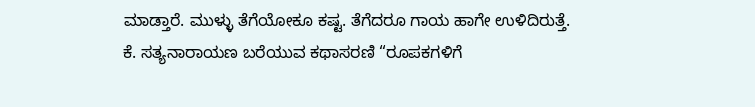ಮಾಡ್ತಾರೆ. ಮುಳ್ಳು ತೆಗೆಯೋಕೂ ಕಷ್ಟ. ತೆಗೆದರೂ ಗಾಯ ಹಾಗೇ ಉಳಿದಿರುತ್ತೆ.
ಕೆ. ಸತ್ಯನಾರಾಯಣ ಬರೆಯುವ ಕಥಾಸರಣಿ “ರೂಪಕಗಳಿಗೆ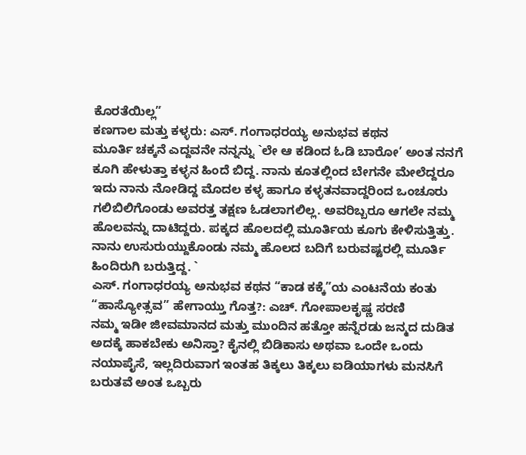ಕೊರತೆಯಿಲ್ಲ”
ಕಣಗಾಲ ಮತ್ತು ಕಳ್ಳರು: ಎಸ್. ಗಂಗಾಧರಯ್ಯ ಅನುಭವ ಕಥನ
ಮೂರ್ತಿ ಚಕ್ಕನೆ ಎದ್ದವನೇ ನನ್ನನ್ನು `ಲೇ ಆ ಕಡಿಂದ ಓಡಿ ಬಾರೋ’ ಅಂತ ನನಗೆ ಕೂಗಿ ಹೇಳುತ್ತಾ ಕಳ್ಳನ ಹಿಂದೆ ಬಿದ್ದ. ನಾನು ಕೂತಲ್ಲಿಂದ ಬೇಗನೇ ಮೇಲೆದ್ದರೂ ಇದು ನಾನು ನೋಡಿದ್ದ ಮೊದಲ ಕಳ್ಳ ಹಾಗೂ ಕಳ್ಳತನವಾದ್ದರಿಂದ ಒಂಚೂರು ಗಲಿಬಿಲಿಗೊಂಡು ಅವರತ್ತ ತಕ್ಷಣ ಓಡಲಾಗಲಿಲ್ಲ. ಅವರಿಬ್ಬರೂ ಆಗಲೇ ನಮ್ಮ ಹೊಲವನ್ನು ದಾಟಿದ್ದರು. ಪಕ್ಕದ ಹೊಲದಲ್ಲಿ ಮೂರ್ತಿಯ ಕೂಗು ಕೇಳಿಸುತ್ತಿತ್ತು. ನಾನು ಉಸುರುಯ್ದುಕೊಂಡು ನಮ್ಮ ಹೊಲದ ಬದಿಗೆ ಬರುವಷ್ಟರಲ್ಲಿ ಮೂರ್ತಿ ಹಿಂದಿರುಗಿ ಬರುತ್ತಿದ್ದ. `
ಎಸ್. ಗಂಗಾಧರಯ್ಯ ಅನುಭವ ಕಥನ “ಕಾಡ ಕಕ್ಕೆ”ಯ ಎಂಟನೆಯ ಕಂತು
“ಹಾಸ್ಯೋತ್ಸವ” ಹೇಗಾಯ್ತು ಗೊತ್ತ?: ಎಚ್. ಗೋಪಾಲಕೃಷ್ಣ ಸರಣಿ
ನಮ್ಮ ಇಡೀ ಜೀವಮಾನದ ಮತ್ತು ಮುಂದಿನ ಹತ್ತೋ ಹನ್ನೆರಡು ಜನ್ಮದ ದುಡಿತ ಅದಕ್ಕೆ ಹಾಕಬೇಕು ಅನಿಸ್ತಾ? ಕೈನಲ್ಲಿ ಬಿಡಿಕಾಸು ಅಥವಾ ಒಂದೇ ಒಂದು ನಯಾಪೈಸೆ, ಇಲ್ಲದಿರುವಾಗ ಇಂತಹ ತಿಕ್ಕಲು ತಿಕ್ಕಲು ಐಡಿಯಾಗಳು ಮನಸಿಗೆ ಬರುತವೆ ಅಂತ ಒಬ್ಬರು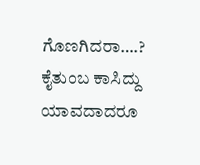ಗೊಣಗಿದರಾ….? ಕೈತುಂಬ ಕಾಸಿದ್ದು ಯಾವದಾದರೂ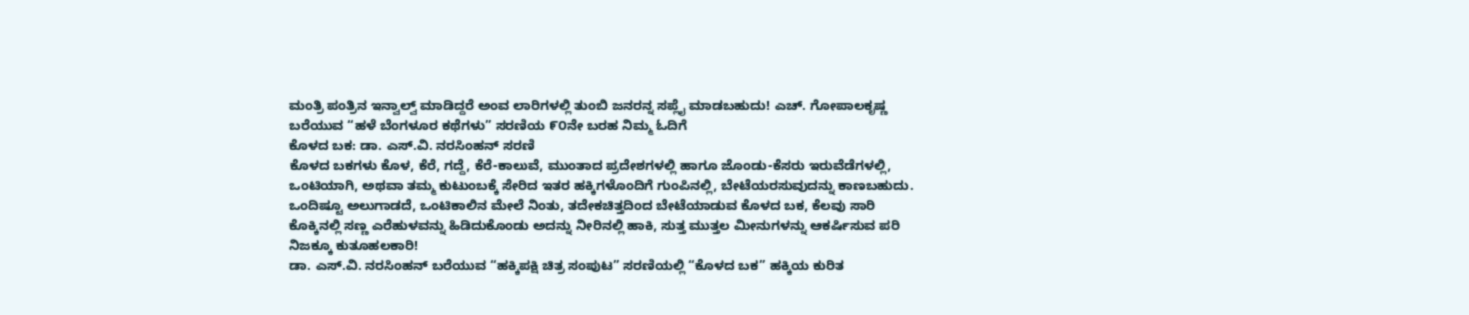ಮಂತ್ರಿ ಪಂತ್ರಿನ ಇನ್ವಾಲ್ವ್ ಮಾಡಿದ್ದರೆ ಅಂವ ಲಾರಿಗಳಲ್ಲಿ ತುಂಬಿ ಜನರನ್ನ ಸಪ್ಲೈ ಮಾಡಬಹುದು! ಎಚ್. ಗೋಪಾಲಕೃಷ್ಣ ಬರೆಯುವ “ಹಳೆ ಬೆಂಗಳೂರ ಕಥೆಗಳು” ಸರಣಿಯ ೯೦ನೇ ಬರಹ ನಿಮ್ಮ ಓದಿಗೆ
ಕೊಳದ ಬಕ: ಡಾ. ಎಸ್.ವಿ. ನರಸಿಂಹನ್ ಸರಣಿ
ಕೊಳದ ಬಕಗಳು ಕೊಳ, ಕೆರೆ, ಗದ್ದೆ, ಕೆರೆ-ಕಾಲುವೆ, ಮುಂತಾದ ಪ್ರದೇಶಗಳಲ್ಲಿ ಹಾಗೂ ಜೊಂಡು-ಕೆಸರು ಇರುವೆಡೆಗಳಲ್ಲಿ, ಒಂಟಿಯಾಗಿ, ಅಥವಾ ತಮ್ಮ ಕುಟುಂಬಕ್ಕೆ ಸೇರಿದ ಇತರ ಹಕ್ಕಿಗಳೊಂದಿಗೆ ಗುಂಪಿನಲ್ಲಿ, ಬೇಟೆಯರಸುವುದನ್ನು ಕಾಣಬಹುದು. ಒಂದಿಷ್ಟೂ ಅಲುಗಾಡದೆ, ಒಂಟಿಕಾಲಿನ ಮೇಲೆ ನಿಂತು, ತದೇಕಚಿತ್ತದಿಂದ ಬೇಟೆಯಾಡುವ ಕೊಳದ ಬಕ, ಕೆಲವು ಸಾರಿ ಕೊಕ್ಕಿನಲ್ಲಿ ಸಣ್ಣ ಎರೆಹುಳವನ್ನು ಹಿಡಿದುಕೊಂಡು ಅದನ್ನು ನೀರಿನಲ್ಲಿ ಹಾಕಿ, ಸುತ್ತ ಮುತ್ತಲ ಮೀನುಗಳನ್ನು ಆಕರ್ಷಿಸುವ ಪರಿ ನಿಜಕ್ಕೂ ಕುತೂಹಲಕಾರಿ!
ಡಾ. ಎಸ್.ವಿ. ನರಸಿಂಹನ್ ಬರೆಯುವ “ಹಕ್ಕಿಪಕ್ಷಿ ಚಿತ್ರ ಸಂಪುಟ” ಸರಣಿಯಲ್ಲಿ “ಕೊಳದ ಬಕ” ಹಕ್ಕಿಯ ಕುರಿತ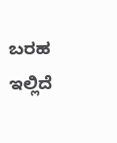ಬರಹ ಇಲ್ಲಿದೆ